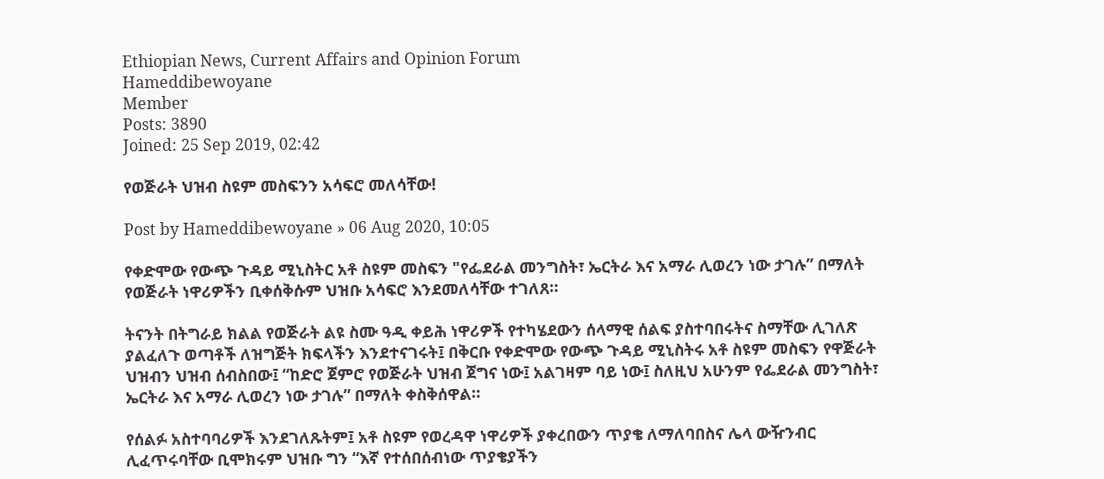Ethiopian News, Current Affairs and Opinion Forum
Hameddibewoyane
Member
Posts: 3890
Joined: 25 Sep 2019, 02:42

የወጅራት ህዝብ ስዩም መስፍንን አሳፍሮ መለሳቸው!

Post by Hameddibewoyane » 06 Aug 2020, 10:05

የቀድሞው የውጭ ጉዳይ ሚኒስትር አቶ ስዩም መስፍን "የፌደራል መንግስት፣ ኤርትራ እና አማራ ሊወረን ነው ታገሉ” በማለት የወጅራት ነዋሪዎችን ቢቀሰቅሱም ህዝቡ አሳፍሮ እንደመለሳቸው ተገለጸ።

ትናንት በትግራይ ክልል የወጅራት ልዩ ስሙ ዓዲ ቀይሕ ነዋሪዎች የተካሄደውን ሰላማዊ ሰልፍ ያስተባበሩትና ስማቸው ሊገለጽ ያልፈለጉ ወጣቶች ለዝግጅት ክፍላችን እንደተናገሩት፤ በቅርቡ የቀድሞው የውጭ ጉዳይ ሚኒስትሩ አቶ ስዩም መስፍን የዋጅራት ህዝብን ህዝብ ሰብስበው፤ “ከድሮ ጀምሮ የወጅራት ህዝብ ጀግና ነው፤ አልገዛም ባይ ነው፤ ስለዚህ አሁንም የፌደራል መንግስት፣ ኤርትራ እና አማራ ሊወረን ነው ታገሉ” በማለት ቀስቅሰዋል።

የሰልፉ አስተባባሪዎች እንደገለጹትም፤ አቶ ስዩም የወረዳዋ ነዋሪዎች ያቀረበውን ጥያቄ ለማለባበስና ሌላ ውዥንብር ሊፈጥሩባቸው ቢሞክሩም ህዝቡ ግን “እኛ የተሰበሰብነው ጥያቄያችን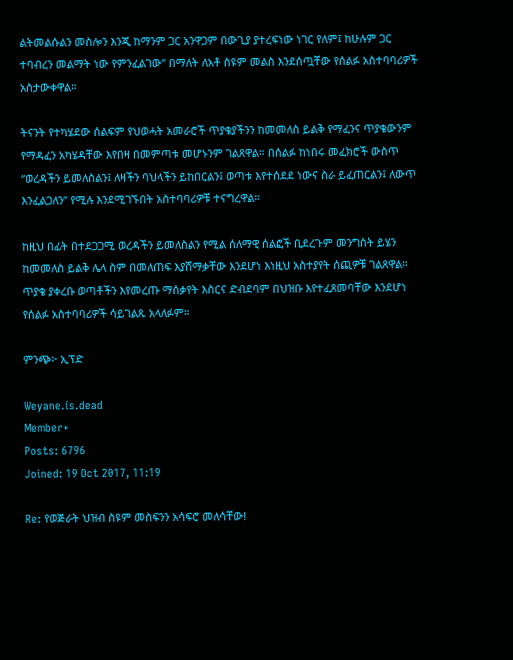ልትመልሱልን መስሎን እንጂ ከማንም ጋር አንዋጋም በውጊያ ያተረፍነው ነገር የለም፤ ከሁሉም ጋር ተባብረን መልማት ነው የምንፈልገው” በማለት ለአቶ ስዩም መልስ እንደሰጧቸው የሰልፉ አስተባባሪዎች አስታውቀዋል።

ትናንት የተካሄደው ሰልፍም የህወሓት አመራሮች ጥያቄያችንን ከመመለስ ይልቅ የማፈንና ጥያቄውንም የማዳፈን አካሄዳቸው እየበዛ በመምጣቱ መሆኑንም ገልጸዋል። በሰልፉ ከነበሩ መፈክሮች ውስጥ “ወረዳችን ይመለስልን፤ ለዛችን ባህላችን ይከበርልን፤ ወጣቱ እየተሰደደ ነውና ስራ ይፈጠርልን፤ ለውጥ እንፈልጋለን” የሚሉ እንደሚገኙበት አስተባባሪዎቹ ተናግረዋል።

ከዚህ በፊት በተደጋጋሚ ወረዳችን ይመለስልን የሚል ሰለማዊ ሰልፎች ቢደረጉም መንግስት ይሄን ከመመለስ ይልቅ ሌላ ስም በመለጠፍ እያሸማቃቸው እንደሆነ እነዚህ አስተያየት ሰጪዎቹ ገልጸዋል።
ጥያቄ ያቀረቡ ወጣቶችን እየመረጡ ማሰቃየት እስርና ድብደባም በህዝቡ እየተፈጸመባቸው እንደሆነ የሰልፉ አስተባባሪዎች ሳይገልጹ አላለፉም።

ምንጭ፦ ኢፕድ

Weyane.is.dead
Member+
Posts: 6796
Joined: 19 Oct 2017, 11:19

Re: የወጅራት ህዝብ ስዩም መስፍንን አሳፍሮ መለሳቸው!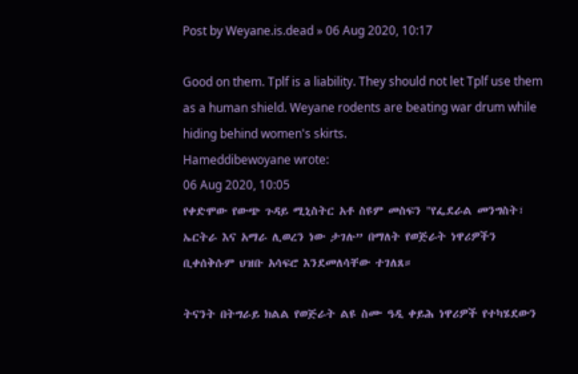Post by Weyane.is.dead » 06 Aug 2020, 10:17

Good on them. Tplf is a liability. They should not let Tplf use them as a human shield. Weyane rodents are beating war drum while hiding behind women's skirts.
Hameddibewoyane wrote:
06 Aug 2020, 10:05
የቀድሞው የውጭ ጉዳይ ሚኒስትር አቶ ስዩም መስፍን "የፌደራል መንግስት፣ ኤርትራ እና አማራ ሊወረን ነው ታገሉ” በማለት የወጅራት ነዋሪዎችን ቢቀሰቅሱም ህዝቡ አሳፍሮ እንደመለሳቸው ተገለጸ።

ትናንት በትግራይ ክልል የወጅራት ልዩ ስሙ ዓዲ ቀይሕ ነዋሪዎች የተካሄደውን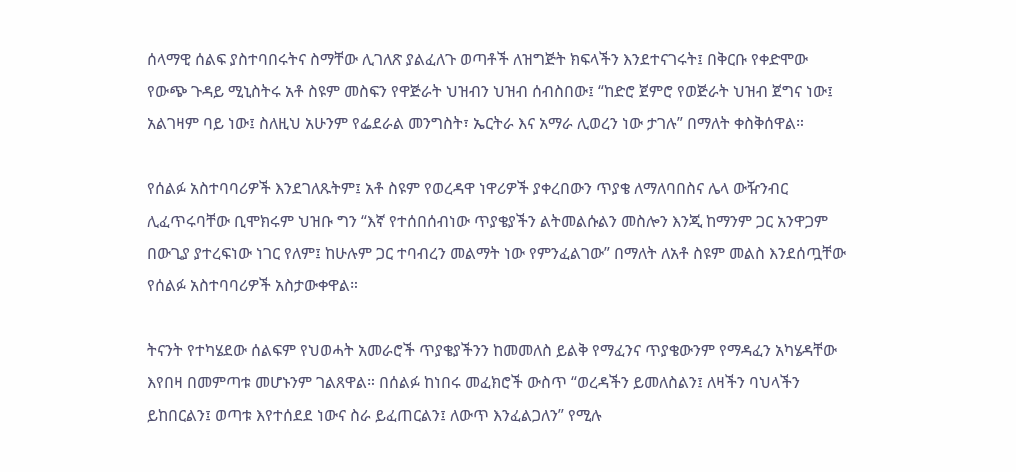ሰላማዊ ሰልፍ ያስተባበሩትና ስማቸው ሊገለጽ ያልፈለጉ ወጣቶች ለዝግጅት ክፍላችን እንደተናገሩት፤ በቅርቡ የቀድሞው የውጭ ጉዳይ ሚኒስትሩ አቶ ስዩም መስፍን የዋጅራት ህዝብን ህዝብ ሰብስበው፤ “ከድሮ ጀምሮ የወጅራት ህዝብ ጀግና ነው፤ አልገዛም ባይ ነው፤ ስለዚህ አሁንም የፌደራል መንግስት፣ ኤርትራ እና አማራ ሊወረን ነው ታገሉ” በማለት ቀስቅሰዋል።

የሰልፉ አስተባባሪዎች እንደገለጹትም፤ አቶ ስዩም የወረዳዋ ነዋሪዎች ያቀረበውን ጥያቄ ለማለባበስና ሌላ ውዥንብር ሊፈጥሩባቸው ቢሞክሩም ህዝቡ ግን “እኛ የተሰበሰብነው ጥያቄያችን ልትመልሱልን መስሎን እንጂ ከማንም ጋር አንዋጋም በውጊያ ያተረፍነው ነገር የለም፤ ከሁሉም ጋር ተባብረን መልማት ነው የምንፈልገው” በማለት ለአቶ ስዩም መልስ እንደሰጧቸው የሰልፉ አስተባባሪዎች አስታውቀዋል።

ትናንት የተካሄደው ሰልፍም የህወሓት አመራሮች ጥያቄያችንን ከመመለስ ይልቅ የማፈንና ጥያቄውንም የማዳፈን አካሄዳቸው እየበዛ በመምጣቱ መሆኑንም ገልጸዋል። በሰልፉ ከነበሩ መፈክሮች ውስጥ “ወረዳችን ይመለስልን፤ ለዛችን ባህላችን ይከበርልን፤ ወጣቱ እየተሰደደ ነውና ስራ ይፈጠርልን፤ ለውጥ እንፈልጋለን” የሚሉ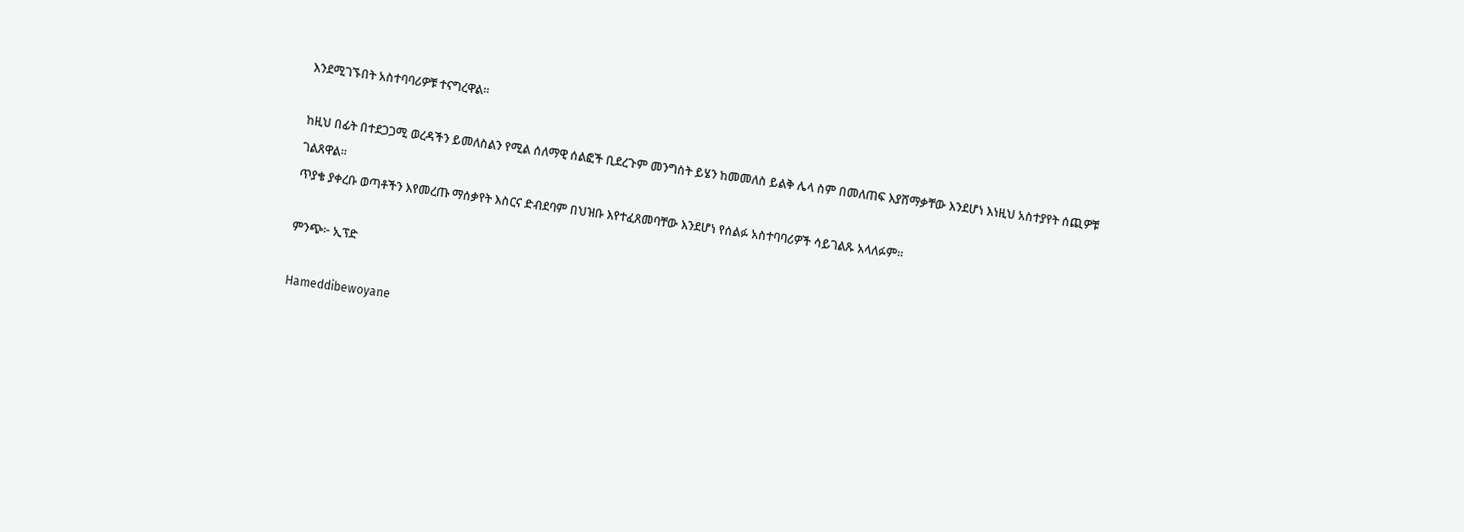እንደሚገኙበት አስተባባሪዎቹ ተናግረዋል።

ከዚህ በፊት በተደጋጋሚ ወረዳችን ይመለስልን የሚል ሰለማዊ ሰልፎች ቢደረጉም መንግስት ይሄን ከመመለስ ይልቅ ሌላ ስም በመለጠፍ እያሸማቃቸው እንደሆነ እነዚህ አስተያየት ሰጪዎቹ ገልጸዋል።
ጥያቄ ያቀረቡ ወጣቶችን እየመረጡ ማሰቃየት እስርና ድብደባም በህዝቡ እየተፈጸመባቸው እንደሆነ የሰልፉ አስተባባሪዎች ሳይገልጹ አላለፉም።

ምንጭ፦ ኢፕድ

Hameddibewoyane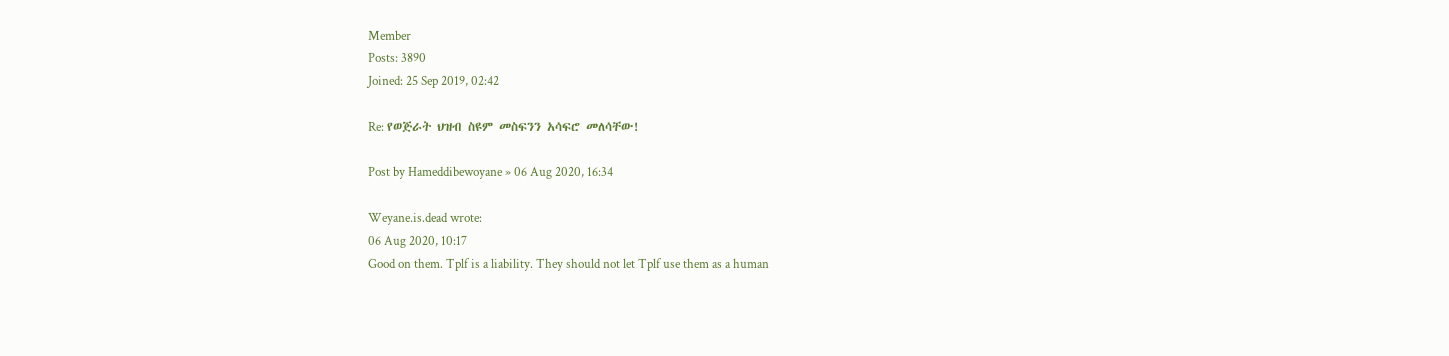Member
Posts: 3890
Joined: 25 Sep 2019, 02:42

Re: የወጅራት ህዝብ ስዩም መስፍንን አሳፍሮ መለሳቸው!

Post by Hameddibewoyane » 06 Aug 2020, 16:34

Weyane.is.dead wrote:
06 Aug 2020, 10:17
Good on them. Tplf is a liability. They should not let Tplf use them as a human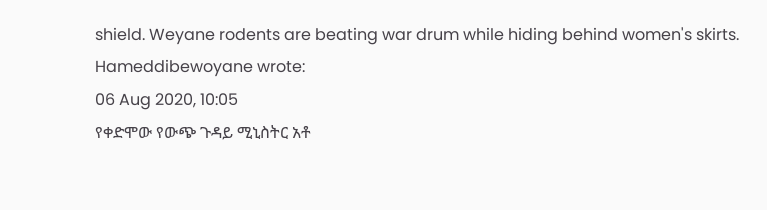shield. Weyane rodents are beating war drum while hiding behind women's skirts.
Hameddibewoyane wrote:
06 Aug 2020, 10:05
የቀድሞው የውጭ ጉዳይ ሚኒስትር አቶ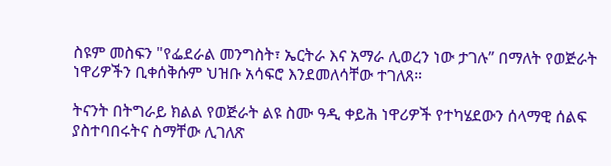ስዩም መስፍን "የፌደራል መንግስት፣ ኤርትራ እና አማራ ሊወረን ነው ታገሉ” በማለት የወጅራት ነዋሪዎችን ቢቀሰቅሱም ህዝቡ አሳፍሮ እንደመለሳቸው ተገለጸ።

ትናንት በትግራይ ክልል የወጅራት ልዩ ስሙ ዓዲ ቀይሕ ነዋሪዎች የተካሄደውን ሰላማዊ ሰልፍ ያስተባበሩትና ስማቸው ሊገለጽ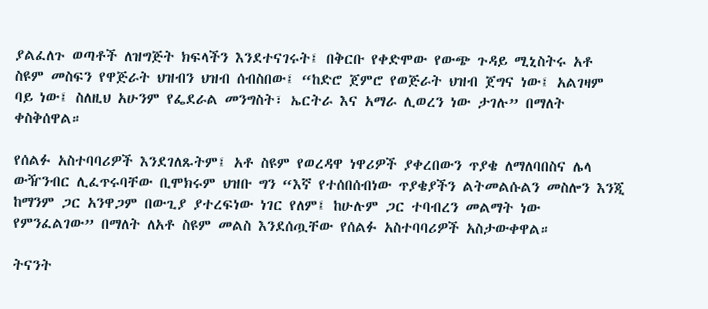ያልፈለጉ ወጣቶች ለዝግጅት ክፍላችን እንደተናገሩት፤ በቅርቡ የቀድሞው የውጭ ጉዳይ ሚኒስትሩ አቶ ስዩም መስፍን የዋጅራት ህዝብን ህዝብ ሰብስበው፤ “ከድሮ ጀምሮ የወጅራት ህዝብ ጀግና ነው፤ አልገዛም ባይ ነው፤ ስለዚህ አሁንም የፌደራል መንግስት፣ ኤርትራ እና አማራ ሊወረን ነው ታገሉ” በማለት ቀስቅሰዋል።

የሰልፉ አስተባባሪዎች እንደገለጹትም፤ አቶ ስዩም የወረዳዋ ነዋሪዎች ያቀረበውን ጥያቄ ለማለባበስና ሌላ ውዥንብር ሊፈጥሩባቸው ቢሞክሩም ህዝቡ ግን “እኛ የተሰበሰብነው ጥያቄያችን ልትመልሱልን መስሎን እንጂ ከማንም ጋር አንዋጋም በውጊያ ያተረፍነው ነገር የለም፤ ከሁሉም ጋር ተባብረን መልማት ነው የምንፈልገው” በማለት ለአቶ ስዩም መልስ እንደሰጧቸው የሰልፉ አስተባባሪዎች አስታውቀዋል።

ትናንት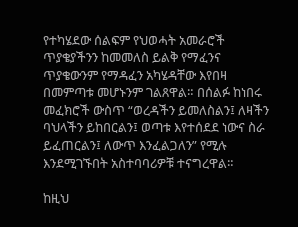የተካሄደው ሰልፍም የህወሓት አመራሮች ጥያቄያችንን ከመመለስ ይልቅ የማፈንና ጥያቄውንም የማዳፈን አካሄዳቸው እየበዛ በመምጣቱ መሆኑንም ገልጸዋል። በሰልፉ ከነበሩ መፈክሮች ውስጥ “ወረዳችን ይመለስልን፤ ለዛችን ባህላችን ይከበርልን፤ ወጣቱ እየተሰደደ ነውና ስራ ይፈጠርልን፤ ለውጥ እንፈልጋለን” የሚሉ እንደሚገኙበት አስተባባሪዎቹ ተናግረዋል።

ከዚህ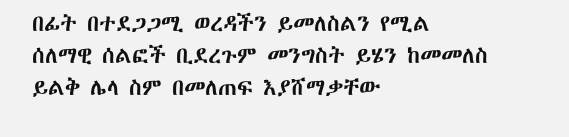በፊት በተደጋጋሚ ወረዳችን ይመለስልን የሚል ሰለማዊ ሰልፎች ቢደረጉም መንግስት ይሄን ከመመለስ ይልቅ ሌላ ስም በመለጠፍ እያሸማቃቸው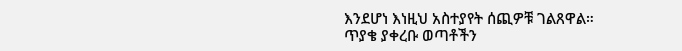እንደሆነ እነዚህ አስተያየት ሰጪዎቹ ገልጸዋል።
ጥያቄ ያቀረቡ ወጣቶችን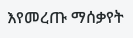እየመረጡ ማሰቃየት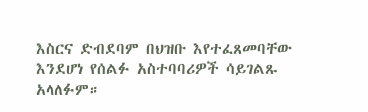እስርና ድብደባም በህዝቡ እየተፈጸመባቸው እንደሆነ የሰልፉ አስተባባሪዎች ሳይገልጹ አላለፉም።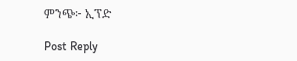ምንጭ፦ ኢፕድ

Post Reply